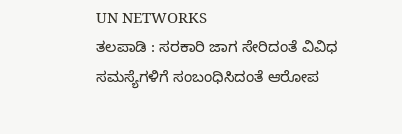UN NETWORKS
ತಲಪಾಡಿ : ಸರಕಾರಿ ಜಾಗ ಸೇರಿದಂತೆ ವಿವಿಧ ಸಮಸ್ಯೆಗಳಿಗೆ ಸಂಬಂಧಿಸಿದಂತೆ ಆರೋಪ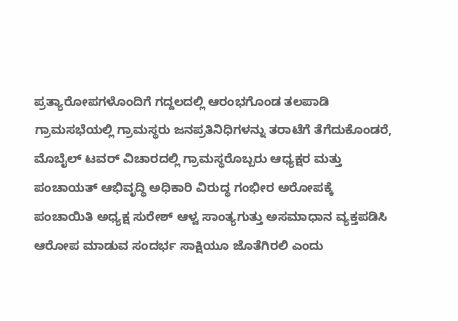ಪ್ರತ್ಯಾರೋಪಗಳೊಂದಿಗೆ ಗದ್ದಲದಲ್ಲಿ ಆರಂಭಗೊಂಡ ತಲಪಾಡಿ ಗ್ರಾಮಸಭೆಯಲ್ಲಿ ಗ್ರಾಮಸ್ಥರು ಜನಪ್ರತಿನಿಧಿಗಳನ್ನು ತರಾಟೆಗೆ ತೆಗೆದುಕೊಂಡರೆ, ಮೊಬೈಲ್ ಟವರ್ ವಿಚಾರದಲ್ಲಿ ಗ್ರಾಮಸ್ಥರೊಬ್ಬರು ಆಧ್ಯಕ್ಷರ ಮತ್ತು ಪಂಚಾಯತ್ ಆಭಿವೃದ್ಧಿ ಅಧಿಕಾರಿ ವಿರುದ್ಧ ಗಂಭೀರ ಅರೋಪಕ್ಕೆ ಪಂಚಾಯಿತಿ ಅಧ್ಯಕ್ಷ ಸುರೇಶ್ ಆಳ್ವ ಸಾಂತ್ಯಗುತ್ತು ಅಸಮಾಧಾನ ವ್ಯಕ್ತಪಡಿಸಿ ಆರೋಪ ಮಾಡುವ ಸಂದರ್ಭ ಸಾಕ್ಷಿಯೂ ಜೊತೆಗಿರಲಿ ಎಂದು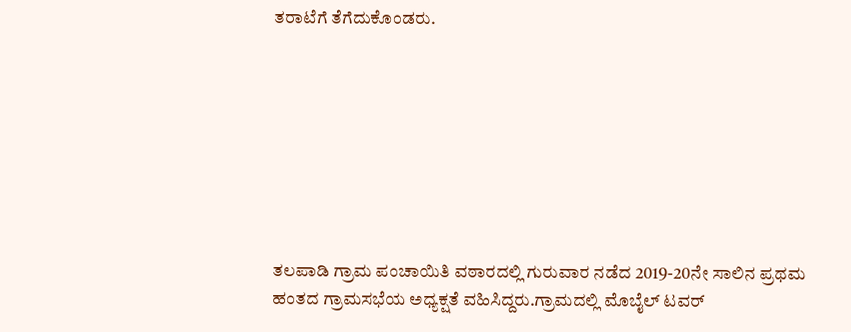ತರಾಟೆಗೆ ತೆಗೆದುಕೊಂಡರು.








ತಲಪಾಡಿ ಗ್ರಾಮ ಪಂಚಾಯಿತಿ ವಠಾರದಲ್ಲಿ ಗುರುವಾರ ನಡೆದ 2019-20ನೇ ಸಾಲಿನ ಪ್ರಥಮ ಹಂತದ ಗ್ರಾಮಸಭೆಯ ಅಧ್ಯಕ್ಷತೆ ವಹಿಸಿದ್ದರು.ಗ್ರಾಮದಲ್ಲಿ ಮೊಬೈಲ್ ಟವರ್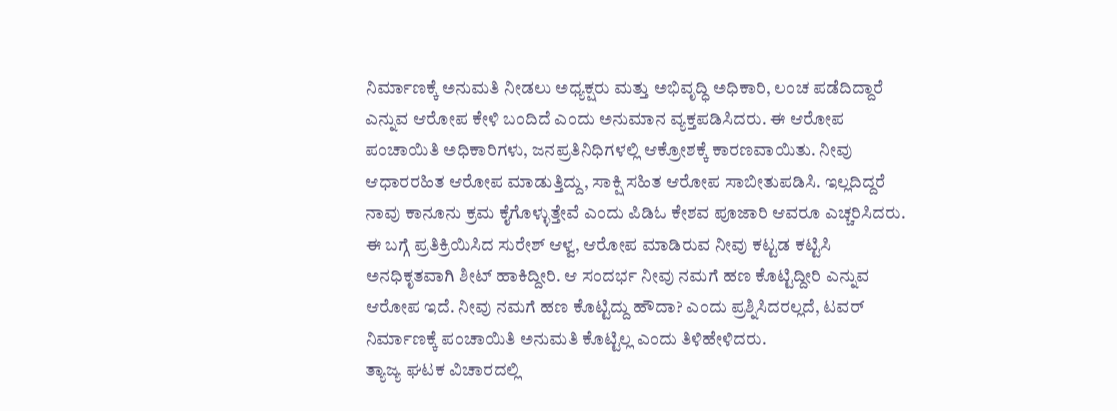ನಿರ್ಮಾಣಕ್ಕೆ ಅನುಮತಿ ನೀಡಲು ಅಧ್ಯಕ್ಷರು ಮತ್ತು ಅಭಿವೃದ್ಧಿ ಅಧಿಕಾರಿ, ಲಂಚ ಪಡೆದಿದ್ದಾರೆ ಎನ್ನುವ ಆರೋಪ ಕೇಳಿ ಬಂದಿದೆ ಎಂದು ಅನುಮಾನ ವ್ಯಕ್ತಪಡಿಸಿದರು. ಈ ಆರೋಪ ಪಂಚಾಯಿತಿ ಅಧಿಕಾರಿಗಳು, ಜನಪ್ರತಿನಿಧಿಗಳಲ್ಲಿ ಆಕ್ರೋಶಕ್ಕೆ ಕಾರಣವಾಯಿತು. ನೀವು ಆಧಾರರಹಿತ ಆರೋಪ ಮಾಡುತ್ತಿದ್ದು, ಸಾಕ್ಷಿ ಸಹಿತ ಆರೋಪ ಸಾಬೀತುಪಡಿಸಿ. ಇಲ್ಲದಿದ್ದರೆ ನಾವು ಕಾನೂನು ಕ್ರಮ ಕೈಗೊಳ್ಳುತ್ತೇವೆ ಎಂದು ಪಿಡಿಓ ಕೇಶವ ಪೂಜಾರಿ ಆವರೂ ಎಚ್ಚರಿಸಿದರು. ಈ ಬಗ್ಗೆ ಪ್ರತಿಕ್ರಿಯಿಸಿದ ಸುರೇಶ್ ಆಳ್ವ, ಆರೋಪ ಮಾಡಿರುವ ನೀವು ಕಟ್ಟಡ ಕಟ್ಟಿಸಿ ಅನಧಿಕೃತವಾಗಿ ಶೀಟ್ ಹಾಕಿದ್ದೀರಿ. ಆ ಸಂದರ್ಭ ನೀವು ನಮಗೆ ಹಣ ಕೊಟ್ಟಿದ್ದೀರಿ ಎನ್ನುವ ಆರೋಪ ಇದೆ. ನೀವು ನಮಗೆ ಹಣ ಕೊಟ್ಟಿದ್ದು ಹೌದಾ? ಎಂದು ಪ್ರಶ್ನಿಸಿದರಲ್ಲದೆ, ಟವರ್ ನಿರ್ಮಾಣಕ್ಕೆ ಪಂಚಾಯಿತಿ ಅನುಮತಿ ಕೊಟ್ಟಿಲ್ಲ ಎಂದು ತಿಳಿಹೇಳಿದರು.
ತ್ಯಾಜ್ಯ ಘಟಕ ವಿಚಾರದಲ್ಲಿ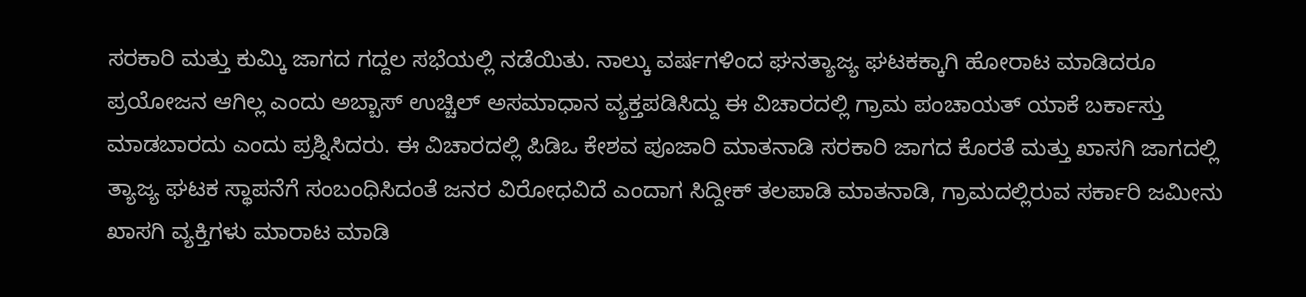ಸರಕಾರಿ ಮತ್ತು ಕುಮ್ಕಿ ಜಾಗದ ಗದ್ದಲ ಸಭೆಯಲ್ಲಿ ನಡೆಯಿತು. ನಾಲ್ಕು ವರ್ಷಗಳಿಂದ ಘನತ್ಯಾಜ್ಯ ಘಟಕಕ್ಕಾಗಿ ಹೋರಾಟ ಮಾಡಿದರೂ ಪ್ರಯೋಜನ ಆಗಿಲ್ಲ ಎಂದು ಅಬ್ಬಾಸ್ ಉಚ್ಚಿಲ್ ಅಸಮಾಧಾನ ವ್ಯಕ್ತಪಡಿಸಿದ್ದು ಈ ವಿಚಾರದಲ್ಲಿ ಗ್ರಾಮ ಪಂಚಾಯತ್ ಯಾಕೆ ಬರ್ಕಾಸ್ತು ಮಾಡಬಾರದು ಎಂದು ಪ್ರಶ್ನಿಸಿದರು. ಈ ವಿಚಾರದಲ್ಲಿ ಪಿಡಿಒ ಕೇಶವ ಪೂಜಾರಿ ಮಾತನಾಡಿ ಸರಕಾರಿ ಜಾಗದ ಕೊರತೆ ಮತ್ತು ಖಾಸಗಿ ಜಾಗದಲ್ಲಿ ತ್ಯಾಜ್ಯ ಘಟಕ ಸ್ಥಾಪನೆಗೆ ಸಂಬಂಧಿಸಿದಂತೆ ಜನರ ವಿರೋಧವಿದೆ ಎಂದಾಗ ಸಿದ್ದೀಕ್ ತಲಪಾಡಿ ಮಾತನಾಡಿ, ಗ್ರಾಮದಲ್ಲಿರುವ ಸರ್ಕಾರಿ ಜಮೀನು ಖಾಸಗಿ ವ್ಯಕ್ತಿಗಳು ಮಾರಾಟ ಮಾಡಿ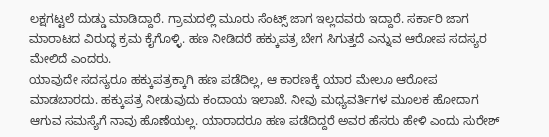ಲಕ್ಷಗಟ್ಟಲೆ ದುಡ್ಡು ಮಾಡಿದ್ದಾರೆ. ಗ್ರಾಮದಲ್ಲಿ ಮೂರು ಸೆಂಟ್ಸ್ ಜಾಗ ಇಲ್ಲದವರು ಇದ್ದಾರೆ. ಸರ್ಕಾರಿ ಜಾಗ ಮಾರಾಟದ ವಿರುದ್ಧ ಕ್ರಮ ಕೈಗೊಳ್ಳಿ. ಹಣ ನೀಡಿದರೆ ಹಕ್ಕುಪತ್ರ ಬೇಗ ಸಿಗುತ್ತದೆ ಎನ್ನುವ ಆರೋಪ ಸದಸ್ಯರ ಮೇಲಿದೆ ಎಂದರು.
ಯಾವುದೇ ಸದಸ್ಯರೂ ಹಕ್ಕುಪತ್ರಕ್ಕಾಗಿ ಹಣ ಪಡೆದಿಲ್ಲ, ಆ ಕಾರಣಕ್ಕೆ ಯಾರ ಮೇಲೂ ಆರೋಪ ಮಾಡಬಾರದು. ಹಕ್ಕುಪತ್ರ ನೀಡುವುದು ಕಂದಾಯ ಇಲಾಖೆ. ನೀವು ಮಧ್ಯವರ್ತಿಗಳ ಮೂಲಕ ಹೋದಾಗ ಆಗುವ ಸಮಸ್ಯೆಗೆ ನಾವು ಹೊಣೆಯಲ್ಲ. ಯಾರಾದರೂ ಹಣ ಪಡೆದಿದ್ದರೆ ಅವರ ಹೆಸರು ಹೇಳಿ ಎಂದು ಸುರೇಶ್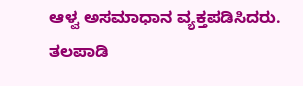ಆಳ್ವ ಅಸಮಾಧಾನ ವ್ಯಕ್ತಪಡಿಸಿದರು. ತಲಪಾಡಿ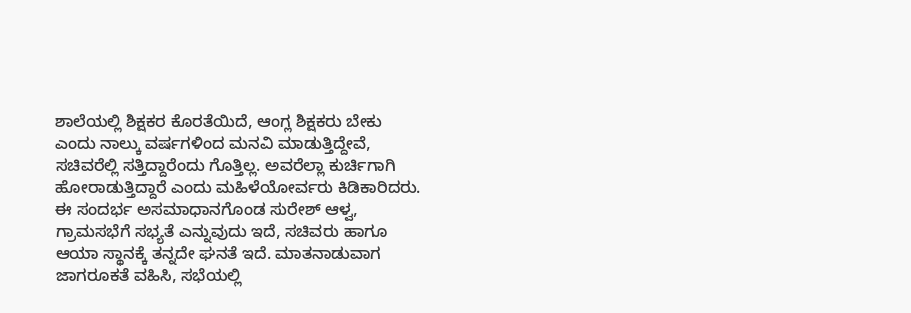ಶಾಲೆಯಲ್ಲಿ ಶಿಕ್ಷಕರ ಕೊರತೆಯಿದೆ, ಆಂಗ್ಲ ಶಿಕ್ಷಕರು ಬೇಕು ಎಂದು ನಾಲ್ಕು ವರ್ಷಗಳಿಂದ ಮನವಿ ಮಾಡುತ್ತಿದ್ದೇವೆ, ಸಚಿವರೆಲ್ಲಿ ಸತ್ತಿದ್ದಾರೆಂದು ಗೊತ್ತಿಲ್ಲ. ಅವರೆಲ್ಲಾ ಕುರ್ಚಿಗಾಗಿ ಹೋರಾಡುತ್ತಿದ್ದಾರೆ ಎಂದು ಮಹಿಳೆಯೋರ್ವರು ಕಿಡಿಕಾರಿದರು. ಈ ಸಂದರ್ಭ ಅಸಮಾಧಾನಗೊಂಡ ಸುರೇಶ್ ಆಳ್ವ, ಗ್ರಾಮಸಭೆಗೆ ಸಭ್ಯತೆ ಎನ್ನುವುದು ಇದೆ, ಸಚಿವರು ಹಾಗೂ ಆಯಾ ಸ್ಥಾನಕ್ಕೆ ತನ್ನದೇ ಘನತೆ ಇದೆ. ಮಾತನಾಡುವಾಗ ಜಾಗರೂಕತೆ ವಹಿಸಿ, ಸಭೆಯಲ್ಲಿ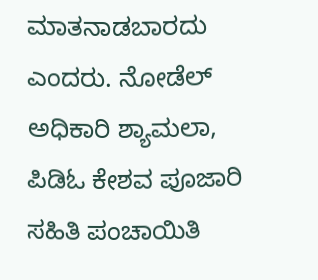ಮಾತನಾಡಬಾರದು ಎಂದರು. ನೋಡೆಲ್ ಅಧಿಕಾರಿ ಶ್ಯಾಮಲಾ, ಪಿಡಿಓ ಕೇಶವ ಪೂಜಾರಿ ಸಹಿತಿ ಪಂಚಾಯಿತಿ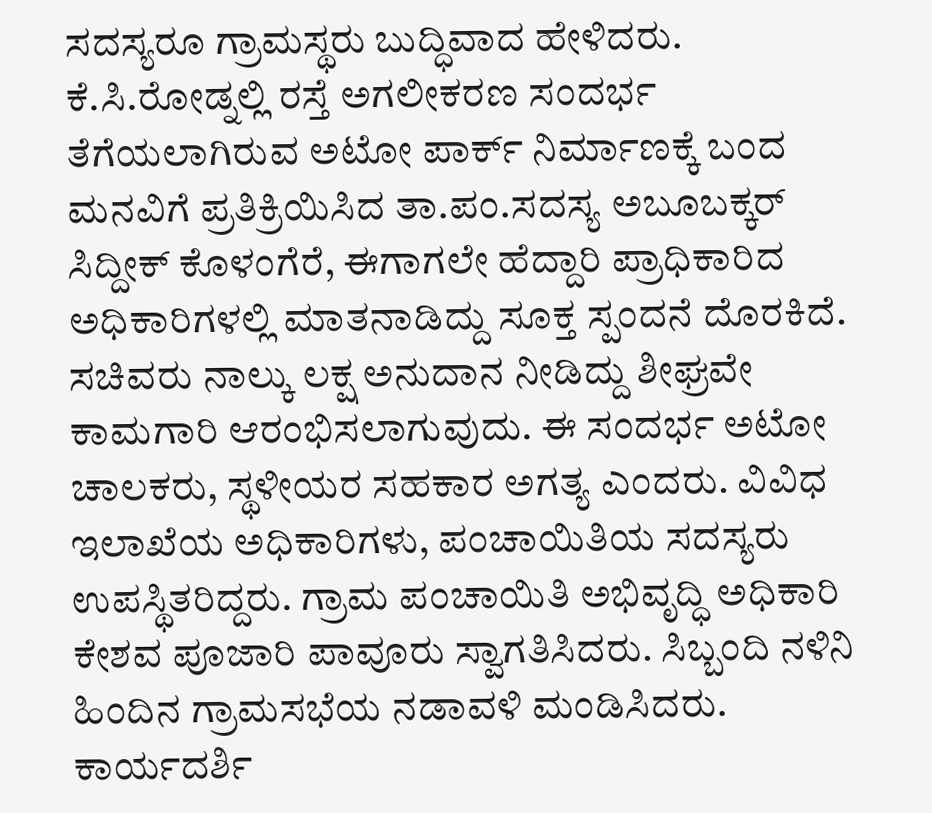ಸದಸ್ಯರೂ ಗ್ರಾಮಸ್ಥರು ಬುದ್ಧಿವಾದ ಹೇಳಿದರು.
ಕೆ.ಸಿ.ರೋಡ್ನಲ್ಲಿ ರಸ್ತೆ ಅಗಲೀಕರಣ ಸಂದರ್ಭ ತೆಗೆಯಲಾಗಿರುವ ಅಟೋ ಪಾರ್ಕ್ ನಿರ್ಮಾಣಕ್ಕೆ ಬಂದ ಮನವಿಗೆ ಪ್ರತಿಕ್ರಿಯಿಸಿದ ತಾ.ಪಂ.ಸದಸ್ಯ ಅಬೂಬಕ್ಕರ್ ಸಿದ್ದೀಕ್ ಕೊಳಂಗೆರೆ, ಈಗಾಗಲೇ ಹೆದ್ದಾರಿ ಪ್ರಾಧಿಕಾರಿದ ಅಧಿಕಾರಿಗಳಲ್ಲಿ ಮಾತನಾಡಿದ್ದು ಸೂಕ್ತ ಸ್ಪಂದನೆ ದೊರಕಿದೆ. ಸಚಿವರು ನಾಲ್ಕು ಲಕ್ಷ ಅನುದಾನ ನೀಡಿದ್ದು ಶೀಘ್ರವೇ ಕಾಮಗಾರಿ ಆರಂಭಿಸಲಾಗುವುದು. ಈ ಸಂದರ್ಭ ಅಟೋ ಚಾಲಕರು, ಸ್ಥಳೀಯರ ಸಹಕಾರ ಅಗತ್ಯ ಎಂದರು. ವಿವಿಧ ಇಲಾಖೆಯ ಅಧಿಕಾರಿಗಳು, ಪಂಚಾಯಿತಿಯ ಸದಸ್ಯರು ಉಪಸ್ಥಿತರಿದ್ದರು. ಗ್ರಾಮ ಪಂಚಾಯಿತಿ ಅಭಿವೃದ್ಧಿ ಅಧಿಕಾರಿ ಕೇಶವ ಪೂಜಾರಿ ಪಾವೂರು ಸ್ವಾಗತಿಸಿದರು. ಸಿಬ್ಬಂದಿ ನಳಿನಿ ಹಿಂದಿನ ಗ್ರಾಮಸಭೆಯ ನಡಾವಳಿ ಮಂಡಿಸಿದರು. ಕಾರ್ಯದರ್ಶಿ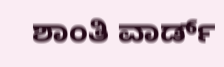ಶಾಂತಿ ವಾರ್ಡ್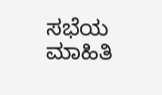ಸಭೆಯ ಮಾಹಿತಿ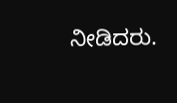ನೀಡಿದರು.